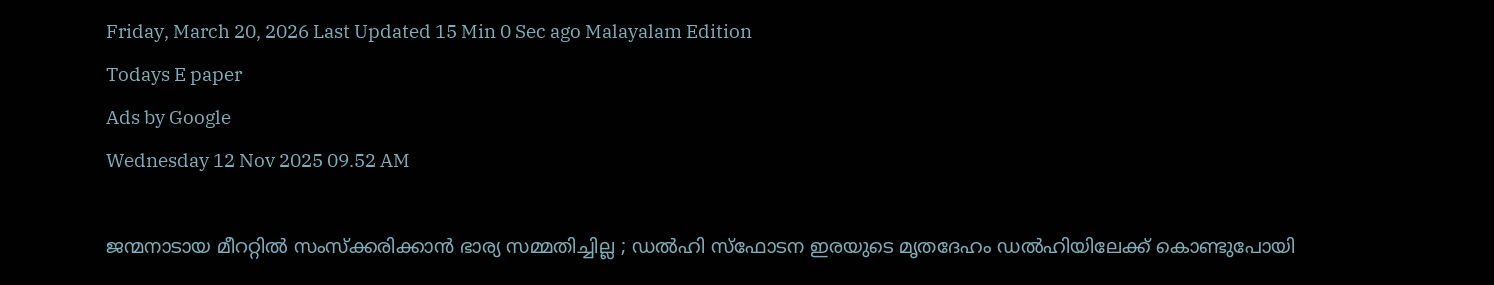Friday, March 20, 2026 Last Updated 15 Min 0 Sec ago Malayalam Edition
Todays E paper
Ads by Google
Wednesday 12 Nov 2025 09.52 AM

ജന്മനാടായ മീററ്റില്‍ സംസ്‌ക്കരിക്കാന്‍ ഭാര്യ സമ്മതിച്ചില്ല ; ഡല്‍ഹി സ്‌ഫോടന ഇരയുടെ മൃതദേഹം ഡല്‍ഹിയിലേക്ക് കൊണ്ടുപോയി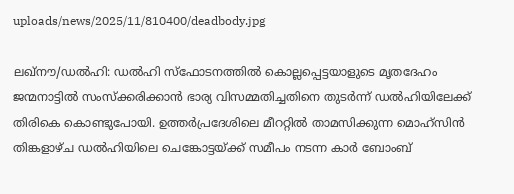uploads/news/2025/11/810400/deadbody.jpg

ലഖ്നൗ/ഡല്‍ഹി: ഡല്‍ഹി സ്‌ഫോടനത്തില്‍ കൊല്ലപ്പെട്ടയാളുടെ മൃതദേഹം ജന്മനാട്ടില്‍ സംസ്‌ക്കരിക്കാന്‍ ഭാര്യ വിസമ്മതിച്ചതിനെ തുടര്‍ന്ന് ഡല്‍ഹിയിലേക്ക് തിരികെ കൊണ്ടുപോയി. ഉത്തര്‍പ്രദേശിലെ മീററ്റില്‍ താമസിക്കുന്ന മൊഹ്സിന്‍ തിങ്കളാഴ്ച ഡല്‍ഹിയിലെ ചെങ്കോട്ടയ്ക്ക് സമീപം നടന്ന കാര്‍ ബോംബ്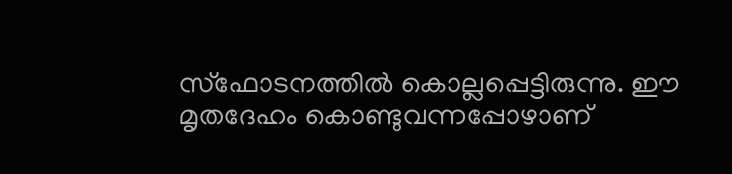സ്ഫോടനത്തില്‍ കൊല്ലപ്പെട്ടിരുന്നു. ഈ മൃതദേഹം കൊണ്ടുവന്നപ്പോഴാണ്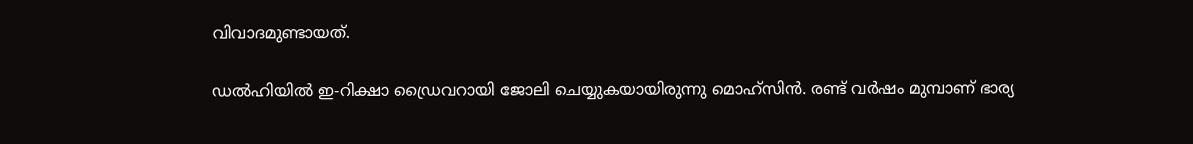വിവാദമുണ്ടായത്.

ഡല്‍ഹിയില്‍ ഇ-റിക്ഷാ ഡ്രൈവറായി ജോലി ചെയ്യുകയായിരുന്നു മൊഹ്സിന്‍. രണ്ട് വര്‍ഷം മുമ്പാണ് ഭാര്യ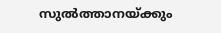സുല്‍ത്താനയ്ക്കും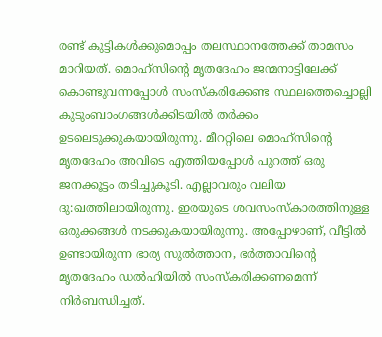രണ്ട് കുട്ടികള്‍ക്കുമൊപ്പം തലസ്ഥാനത്തേക്ക് താമസം മാറിയത്. മൊഹ്സിന്റെ മൃതദേഹം ജന്മനാട്ടിലേക്ക് കൊണ്ടുവന്നപ്പോള്‍ സംസ്‌കരിക്കേണ്ട സ്ഥലത്തെച്ചൊല്ലി കുടുംബാംഗങ്ങള്‍ക്കിടയില്‍ തര്‍ക്കം ഉടലെടുക്കുകയായിരുന്നു. മീററ്റിലെ മൊഹ്സിന്റെ മൃതദേഹം അവിടെ എത്തിയപ്പോള്‍ പുറത്ത് ഒരു ജനക്കൂട്ടം തടിച്ചുകൂടി. എല്ലാവരും വലിയ ദു:ഖത്തിലായിരുന്നു. ഇരയുടെ ശവസംസ്‌കാരത്തിനുള്ള ഒരുക്കങ്ങള്‍ നടക്കുകയായിരുന്നു. അപ്പോഴാണ്, വീട്ടില്‍ ഉണ്ടായിരുന്ന ഭാര്യ സുല്‍ത്താന, ഭര്‍ത്താവിന്റെ മൃതദേഹം ഡല്‍ഹിയില്‍ സംസ്‌കരിക്കണമെന്ന് നിര്‍ബന്ധിച്ചത്.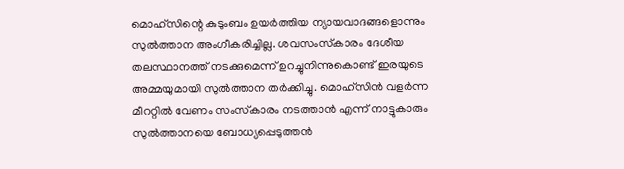മൊഹ്സിന്റെ കുടുംബം ഉയര്‍ത്തിയ ന്യായവാദങ്ങളൊന്നും സുല്‍ത്താന അംഗീകരിച്ചില്ല. ശവസംസ്‌കാരം ദേശീയ തലസ്ഥാനത്ത് നടക്കുമെന്ന് ഉറച്ചുനിന്നുകൊണ്ട് ഇരയുടെ അമ്മയുമായി സുല്‍ത്താന തര്‍ക്കിച്ചു. മൊഹ്സിന്‍ വളര്‍ന്ന മീററ്റില്‍ വേണം സംസ്‌കാരം നടത്താന്‍ എന്ന് നാട്ടുകാരും സുല്‍ത്താനയെ ബോധ്യപ്പെടുത്തന്‍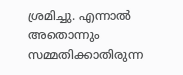ശ്രമിച്ചു. എന്നാല്‍ അതൊന്നും സമ്മതിക്കാതിരുന്ന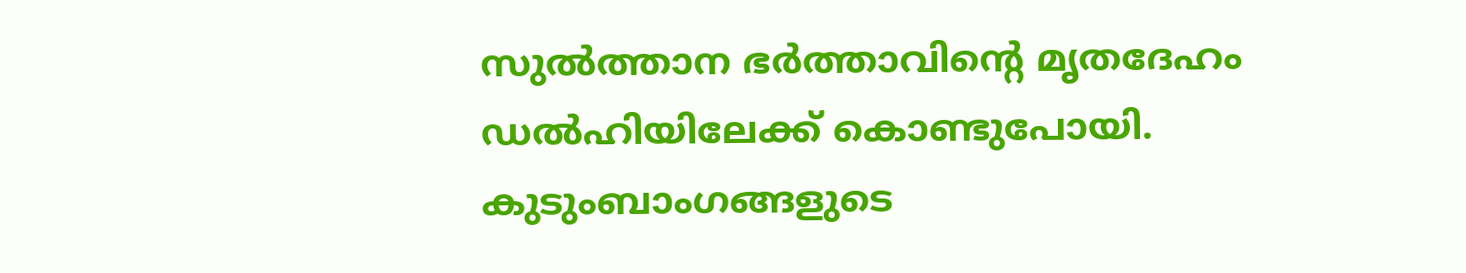സുല്‍ത്താന ഭര്‍ത്താവിന്റെ മൃതദേഹം ഡല്‍ഹിയിലേക്ക് കൊണ്ടുപോയി. കുടുംബാംഗങ്ങളുടെ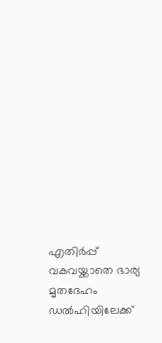എതിര്‍പ്പ് വകവയ്ക്കാതെ ഭാര്യ മൃതദേഹം ഡല്‍ഹിയിലേക്ക്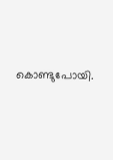കൊണ്ടുപോയി.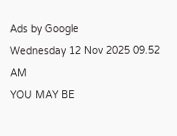Ads by Google
Wednesday 12 Nov 2025 09.52 AM
YOU MAY BE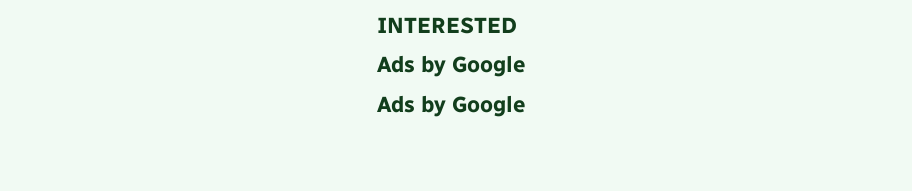INTERESTED
Ads by Google
Ads by Google